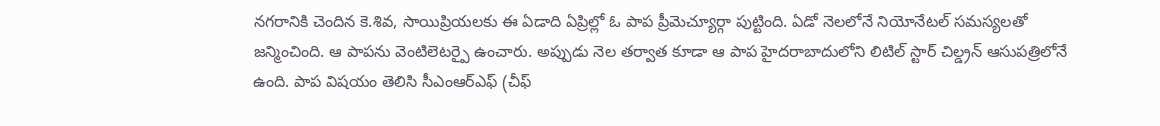నగరానికి చెందిన కె.శివ, సాయిప్రియలకు ఈ ఏడాది ఏప్రిల్లో ఓ పాప ప్రీమెచ్యూర్గా పుట్టింది. ఏడో నెలలోనే నియోనేటల్ సమస్యలతో జన్మించింది. ఆ పాపను వెంటిలెటర్పై ఉంచారు. అప్పుడు నెల తర్వాత కూడా ఆ పాప హైదరాబాదులోని లిటిల్ స్టార్ చిల్డ్రన్ ఆసుపత్రిలోనే ఉంది. పాప విషయం తెలిసి సీఎంఆర్ఎఫ్ (చీఫ్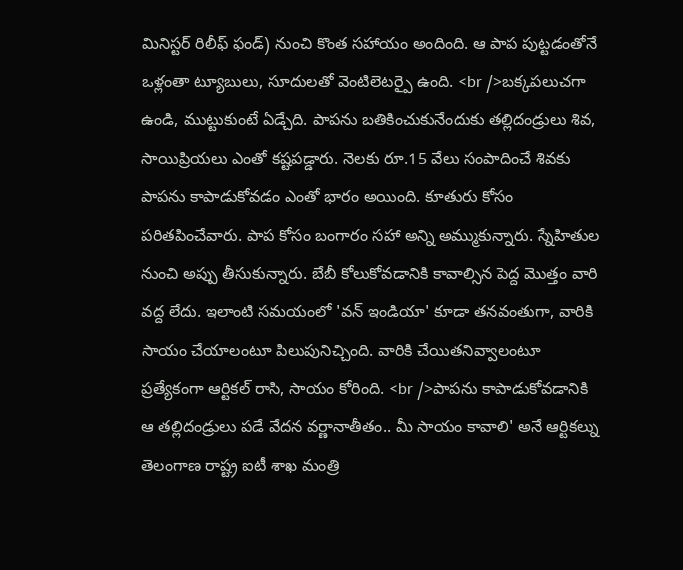మినిస్టర్ రిలీఫ్ ఫండ్) నుంచి కొంత సహాయం అందింది. ఆ పాప పుట్టడంతోనే ఒళ్లంతా ట్యూబులు, సూదులతో వెంటిలెటర్పై ఉంది. <br />బక్కపలుచగా ఉండి, ముట్టుకుంటే ఏడ్చేది. పాపను బతికించుకునేందుకు తల్లిదండ్రులు శివ, సాయిప్రియలు ఎంతో కష్టపడ్డారు. నెలకు రూ.15 వేలు సంపాదించే శివకు పాపను కాపాడుకోవడం ఎంతో భారం అయింది. కూతురు కోసం పరితపించేవారు. పాప కోసం బంగారం సహా అన్ని అమ్ముకున్నారు. స్నేహితుల నుంచి అప్పు తీసుకున్నారు. బేబీ కోలుకోవడానికి కావాల్సిన పెద్ద మొత్తం వారి వద్ద లేదు. ఇలాంటి సమయంలో 'వన్ ఇండియా' కూడా తనవంతుగా, వారికి సాయం చేయాలంటూ పిలుపునిచ్చింది. వారికి చేయితనివ్వాలంటూ ప్రత్యేకంగా ఆర్టికల్ రాసి, సాయం కోరింది. <br />పాపను కాపాడుకోవడానికి ఆ తల్లిదండ్రులు పడే వేదన వర్ణానాతీతం.. మీ సాయం కావాలి' అనే ఆర్టికల్ను తెలంగాణ రాష్ట్ర ఐటీ శాఖ మంత్రి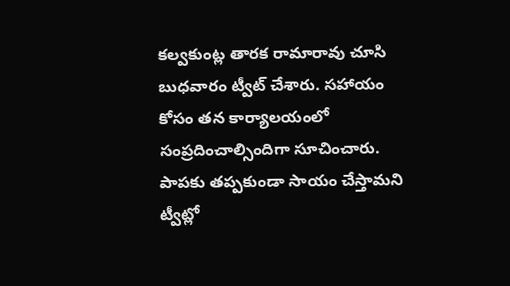కల్వకుంట్ల తారక రామారావు చూసి బుధవారం ట్వీట్ చేశారు. సహాయం కోసం తన కార్యాలయంలో సంప్రదించాల్సిందిగా సూచించారు. పాపకు తప్పకుండా సాయం చేస్తామని ట్వీట్లో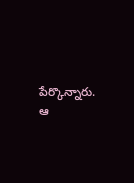పేర్కొన్నారు. ఆ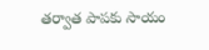తర్వాత పాపకు సాయం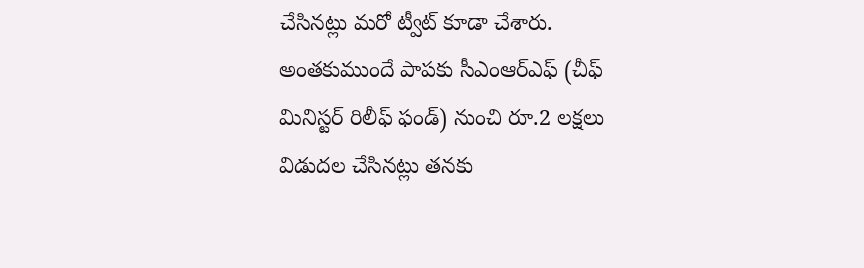చేసినట్లు మరో ట్వీట్ కూడా చేశారు. అంతకుముందే పాపకు సీఎంఆర్ఎఫ్ (చీఫ్ మినిస్టర్ రిలీఫ్ ఫండ్) నుంచి రూ.2 లక్షలు విడుదల చేసినట్లు తనకు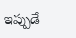ఇప్పుడే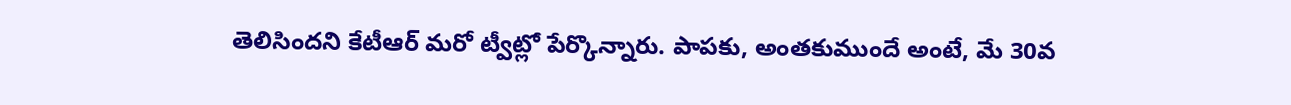తెలిసిందని కేటీఆర్ మరో ట్వీట్లో పేర్కొన్నారు. పాపకు, అంతకుముందే అంటే, మే 30వ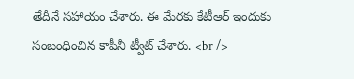తేదీనే సహాయం చేశారు. ఈ మేరకు కేటీఆర్ ఇందుకు సంబంధించిన కాపీనీ ట్వీట్ చేశారు. <br />